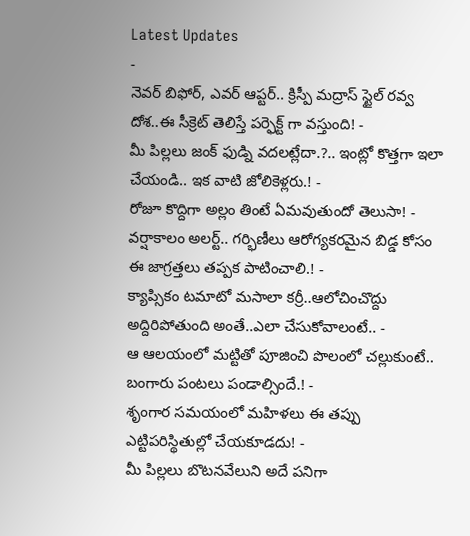Latest Updates
-
నెవర్ బిఫోర్, ఎవర్ ఆప్టర్.. క్రిస్పీ మద్రాస్ స్టైల్ రవ్వ దోశ..ఈ సీక్రెట్ తెలిస్తే పర్ఫెక్ట్ గా వస్తుంది! -
మీ పిల్లలు జంక్ ఫుడ్ని వదలట్లేదా.?.. ఇంట్లో కొత్తగా ఇలా చేయండి.. ఇక వాటి జోలికెళ్లరు.! -
రోజూ కొద్దిగా అల్లం తింటే ఏమవుతుందో తెలుసా! -
వర్షాకాలం అలర్ట్.. గర్భిణీలు ఆరోగ్యకరమైన బిడ్డ కోసం ఈ జాగ్రత్తలు తప్పక పాటించాలి.! -
క్యాప్సికం టమాటో మసాలా కర్రీ..ఆలోచించొద్దు అద్దిరిపోతుంది అంతే..ఎలా చేసుకోవాలంటే.. -
ఆ ఆలయంలో మట్టితో పూజించి పొలంలో చల్లుకుంటే.. బంగారు పంటలు పండాల్సిందే.! -
శృంగార సమయంలో మహిళలు ఈ తప్పు ఎట్టిపరిస్థితుల్లో చేయకూడదు! -
మీ పిల్లలు బొటనవేలుని అదే పనిగా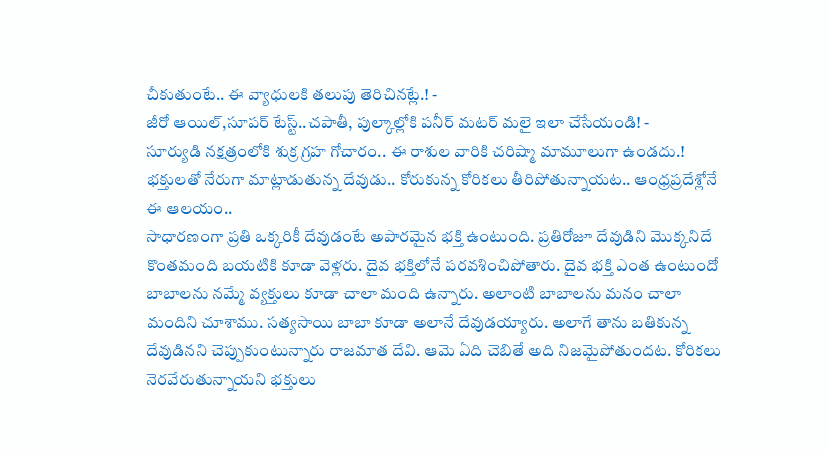చీకుతుంటే.. ఈ వ్యాధులకి తలుపు తెరిచినట్లే.! -
జీరో ఆయిల్,సూపర్ టేస్ట్..చపాతీ, పుల్కాల్లోకి పనీర్ మటర్ మలై ఇలా చేసేయండి! -
సూర్యుడి నక్షత్రంలోకి శుక్ర గ్రహ గోచారం.. ఈ రాశుల వారికి చరిష్మా మామూలుగా ఉండదు.!
భక్తులతో నేరుగా మాట్లాడుతున్న దేవుడు.. కోరుకున్న కోరికలు తీరిపోతున్నాయట.. ఆంధ్రప్రదేశ్లోనే ఈ ఆలయం..
సాధారణంగా ప్రతి ఒక్కరికీ దేవుడంటే అపారమైన భక్తి ఉంటుంది. ప్రతిరోజూ దేవుడిని మొక్కనిదే కొంతమంది బయటికి కూడా వెళ్లరు. దైవ భక్తిలోనే పరవశించిపోతారు. దైవ భక్తి ఎంత ఉంటుందో బాబాలను నమ్మే వ్యక్తులు కూడా చాలా మంది ఉన్నారు. అలాంటి బాబాలను మనం చాలా మందిని చూశాము. సత్యసాయి బాబా కూడా అలానే దేవుడయ్యారు. అలాగే తాను బతికున్న దేవుడినని చెప్పుకుంటున్నారు రాజమాత దేవి. ఆమె ఏది చెబితే అది నిజమైపోతుందట. కోరికలు నెరవేరుతున్నాయని భక్తులు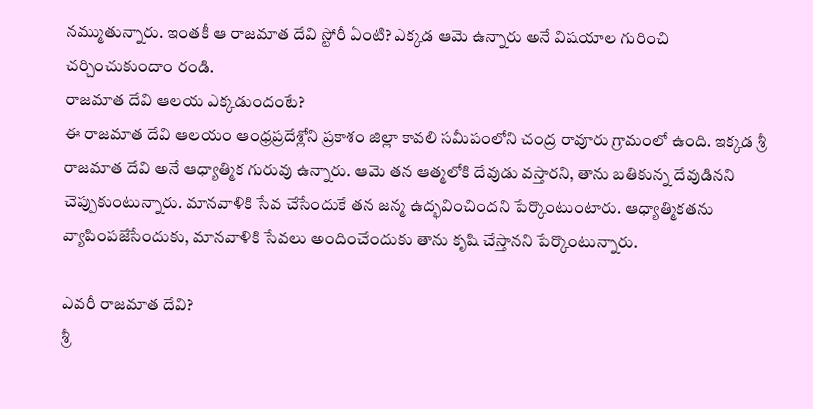నమ్ముతున్నారు. ఇంతకీ ఆ రాజమాత దేవి స్టోరీ ఏంటి? ఎక్కడ ఆమె ఉన్నారు అనే విషయాల గురించి చర్చించుకుందాం రండి.
రాజమాత దేవి ఆలయ ఎక్కడుందంటే?
ఈ రాజమాత దేవి ఆలయం ఆంధ్రప్రదేశ్లోని ప్రకాశం జిల్లా కావలి సమీపంలోని చంద్ర రావూరు గ్రామంలో ఉంది. ఇక్కడ శ్రీ రాజమాత దేవి అనే ఆధ్యాత్మిక గురువు ఉన్నారు. ఆమె తన ఆత్మలోకి దేవుడు వస్తారని, తాను బతికున్న దేవుడినని చెప్పుకుంటున్నారు. మానవాళికి సేవ చేసేందుకే తన జన్మ ఉద్భవించిందని పేర్కొంటుంటారు. ఆధ్యాత్మికతను వ్యాపింపజేసేందుకు, మానవాళికి సేవలు అందించేందుకు తాను కృషి చేస్తానని పేర్కొంటున్నారు.

ఎవరీ రాజమాత దేవి?
శ్రీ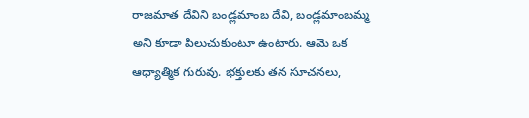రాజమాత దేవిని బండ్లమాంబ దేవి, బండ్లమాంబమ్మ అని కూడా పిలుచుకుంటూ ఉంటారు. ఆమె ఒక ఆధ్యాత్మిక గురువు. భక్తులకు తన సూచనలు,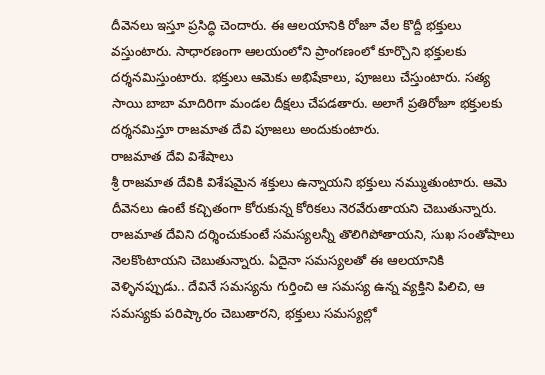దీవెనలు ఇస్తూ ప్రసిద్ధి చెందారు. ఈ ఆలయానికి రోజూ వేల కొద్దీ భక్తులు వస్తుంటారు. సాధారణంగా ఆలయంలోని ప్రాంగణంలో కూర్చొని భక్తులకు దర్శనమిస్తుంటారు. భక్తులు ఆమెకు అభిషేకాలు, పూజలు చేస్తుంటారు. సత్య సాయి బాబా మాదిరిగా మండల దీక్షలు చేపడతారు. అలాగే ప్రతిరోజూ భక్తులకు దర్శనమిస్తూ రాజమాత దేవి పూజలు అందుకుంటారు.
రాజమాత దేవి విశేషాలు
శ్రీ రాజమాత దేవికి విశేషమైన శక్తులు ఉన్నాయని భక్తులు నమ్ముతుంటారు. ఆమె దీవెనలు ఉంటే కచ్చితంగా కోరుకున్న కోరికలు నెరవేరుతాయని చెబుతున్నారు. రాజమాత దేవిని దర్శించుకుంటే సమస్యలన్నీ తొలిగిపోతాయని, సుఖ సంతోషాలు నెలకొంటాయని చెబుతున్నారు. ఏదైనా సమస్యలతో ఈ ఆలయానికి వెళ్ళినప్పుడు.. దేవినే సమస్యను గుర్తించి ఆ సమస్య ఉన్న వ్యక్తిని పిలిచి, ఆ సమస్యకు పరిష్కారం చెబుతారని, భక్తులు సమస్యల్లో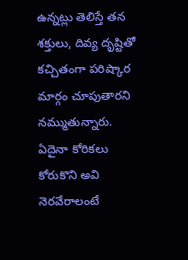ఉన్నట్లు తెలిస్తే తన శక్తులు, దివ్య దృష్టితో కచ్చితంగా పరిష్కార మార్గం చూపుతారని నమ్ముతున్నారు.
ఏదైనా కోరికలు కోరుకొని అవి నెరవేరాలంటే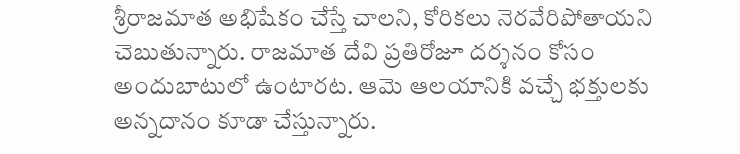శ్రీరాజమాత అభిషేకం చేస్తే చాలని, కోరికలు నెరవేరిపోతాయని చెబుతున్నారు. రాజమాత దేవి ప్రతిరోజూ దర్శనం కోసం అందుబాటులో ఉంటారట. ఆమె ఆలయానికి వచ్చే భక్తులకు అన్నదానం కూడా చేస్తున్నారు.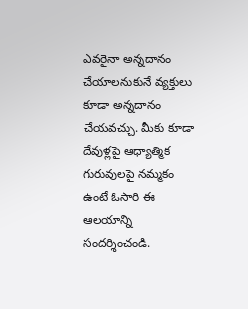ఎవరైనా అన్నదానం చేయాలనుకునే వ్యక్తులు కూడా అన్నదానం చేయవచ్చు. మీకు కూడా దేవుళ్లపై ఆధ్యాత్మిక గురువులపై నమ్మకం ఉంటే ఓసారి ఈ ఆలయాన్ని సందర్శించండి.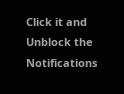Click it and Unblock the Notifications